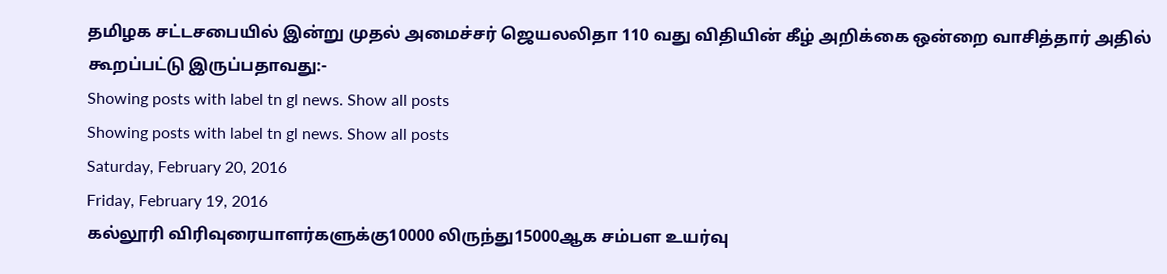தமிழக சட்டசபையில் இன்று முதல் அமைச்சர் ஜெயலலிதா 110 வது விதியின் கீழ் அறிக்கை ஒன்றை வாசித்தார் அதில் கூறப்பட்டு இருப்பதாவது:-
Showing posts with label tn gl news. Show all posts
Showing posts with label tn gl news. Show all posts
Saturday, February 20, 2016
Friday, February 19, 2016
கல்லூரி விரிவுரையாளர்களுக்கு10000 லிருந்து15000ஆக சம்பள உயர்வு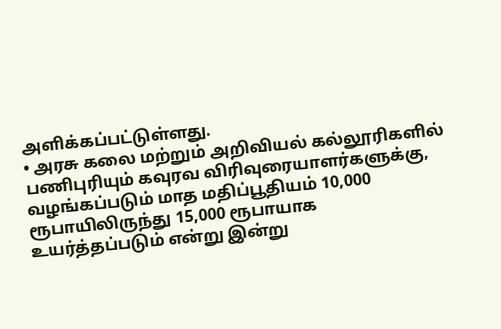அளிக்கப்பட்டுள்ளது.
• அரசு கலை மற்றும் அறிவியல் கல்லூரிகளில் பணிபுரியும் கவுரவ விரிவுரையாளர்களுக்கு, வழங்கப்படும் மாத மதிப்பூதியம் 10,000 ரூபாயிலிருந்து 15,000 ரூபாயாக உயர்த்தப்படும் என்று இன்று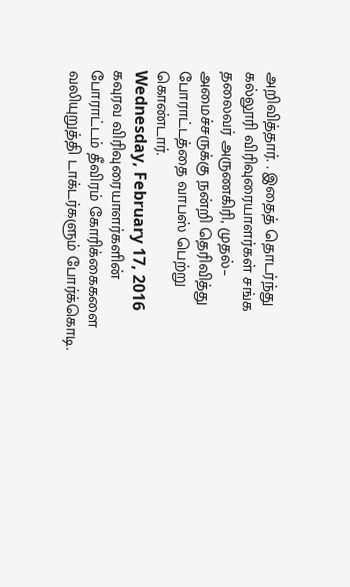அறிவித்தார். . இதைத் தொடர்ந்து கல்லூரி விரிவுரையாளர்கள் சங்க தலைவர் அருணகிரி, முதல்– அமைச்சருக்கு நன்றி தெரிவித்து போராட்டத்தை வாபஸ் பெற்று கொண்டார்.
Wednesday, February 17, 2016
கவுரவ விரிவுரையாளர்களின் போராட்டம் தீவிரம் கோரிக்கைகளை வலியுறுத்தி டாக்டர்களும் போர்க்கொடி.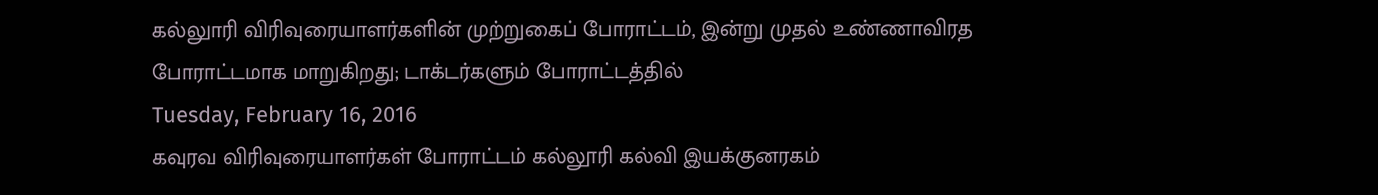கல்லுாரி விரிவுரையாளர்களின் முற்றுகைப் போராட்டம், இன்று முதல் உண்ணாவிரத போராட்டமாக மாறுகிறது; டாக்டர்களும் போராட்டத்தில்
Tuesday, February 16, 2016
கவுரவ விரிவுரையாளர்கள் போராட்டம் கல்லூரி கல்வி இயக்குனரகம்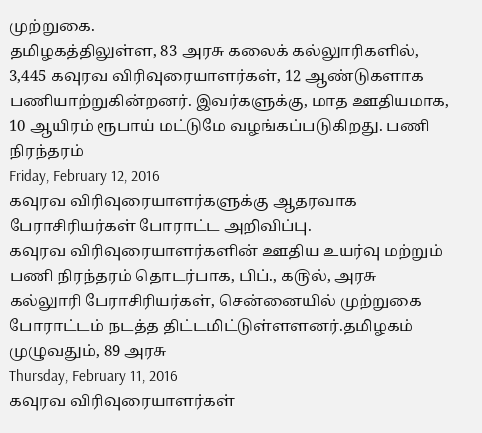முற்றுகை.
தமிழகத்திலுள்ள, 83 அரசு கலைக் கல்லுாரிகளில், 3,445 கவுரவ விரிவுரையாளர்கள், 12 ஆண்டுகளாக பணியாற்றுகின்றனர். இவர்களுக்கு, மாத ஊதியமாக, 10 ஆயிரம் ரூபாய் மட்டுமே வழங்கப்படுகிறது. பணி நிரந்தரம்
Friday, February 12, 2016
கவுரவ விரிவுரையாளர்களுக்கு ஆதரவாக பேராசிரியர்கள் போராட்ட அறிவிப்பு.
கவுரவ விரிவுரையாளர்களின் ஊதிய உயர்வு மற்றும் பணி நிரந்தரம் தொடர்பாக, பிப்., ௧௫ல், அரசு கல்லுாரி பேராசிரியர்கள், சென்னையில் முற்றுகை போராட்டம் நடத்த திட்டமிட்டுள்ளளனர்.தமிழகம் முழுவதும், 89 அரசு
Thursday, February 11, 2016
கவுரவ விரிவுரையாளர்கள்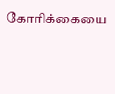கோரிக்கையை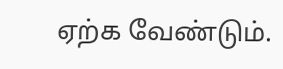ஏற்க வேண்டும்.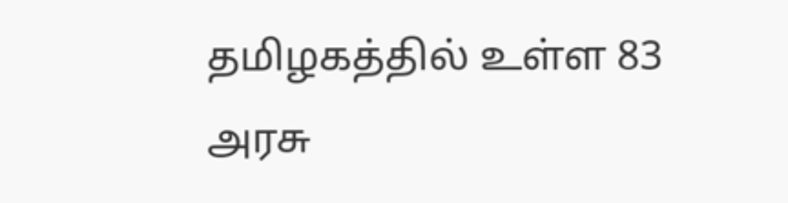தமிழகத்தில் உள்ள 83 அரசு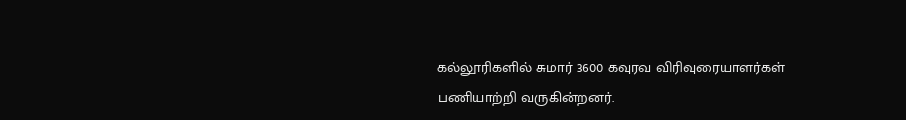கல்லூரிகளில் சுமார் 3600 கவுரவ விரிவுரையாளர்கள் பணியாற்றி வருகின்றனர்.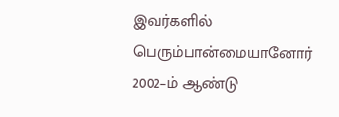இவர்களில் பெரும்பான்மையானோர் 2002–ம் ஆண்டு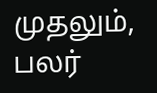முதலும், பலர்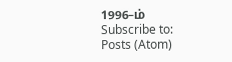1996–ம்
Subscribe to:
Posts (Atom)